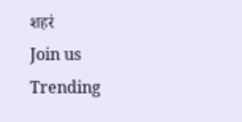शहरं
Join us
Trending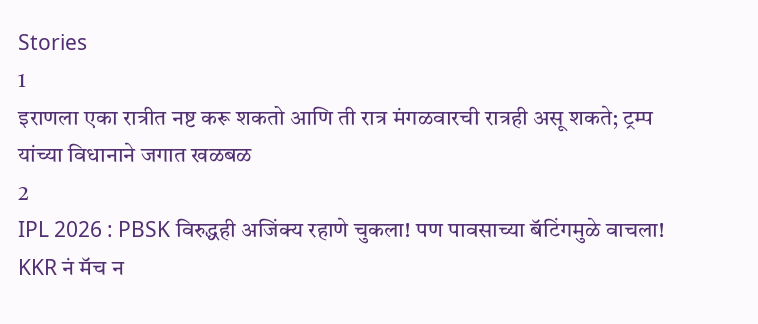Stories
1
इराणला एका रात्रीत नष्ट करू शकतो आणि ती रात्र मंगळवारची रात्रही असू शकते; ट्रम्प यांच्या विधानाने जगात खळबळ
2
IPL 2026 : PBSK विरुद्धही अजिंक्य रहाणे चुकला! पण पावसाच्या बॅटिंगमुळे वाचला! KKR नं मॅच न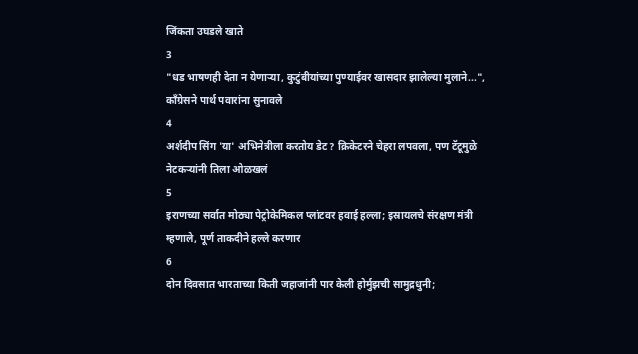जिंकता उघडले खाते
3
"धड भाषणही देता न येणाऱ्या, कुटुंबीयांच्या पुण्याईवर खासदार झालेल्या मुलाने...", काँग्रेसने पार्थ पवारांना सुनावले
4
अर्शदीप सिंग 'या' अभिनेत्रीला करतोय डेट? क्रिकेटरने चेहरा लपवला, पण टॅटूमुळे नेटकऱ्यांनी तिला ओळखलं
5
इराणच्या सर्वात मोठ्या पेट्रोकेमिकल प्लांटवर हवाई हल्ला; इस्रायलचे संरक्षण मंत्री म्हणाले, पूर्ण ताकदीने हल्ले करणार
6
दोन दिवसात भारताच्या किती जहाजांनी पार केली होर्मुझची सामुद्रधुनी;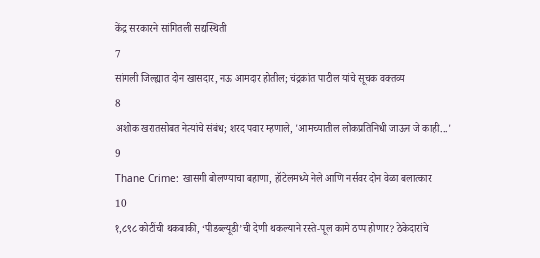केंद्र सरकारने सांगितली सद्यस्थिती
7
सांगली जिल्ह्यात दोन खासदार, नऊ आमदार होतील; चंद्रकांत पाटील यांचे सूचक वक्तव्य
8
अशोक खरातसोबत नेत्यांचे संबंध; शरद पवार म्हणाले, 'आमच्यातील लोकप्रतिनिधी जाऊन जे काही...'
9
Thane Crime: खासगी बोलण्याचा बहाणा, हॉटेलमध्ये नेले आणि नर्सवर दोन वेळा बलात्कार
10
१,८९८ कोटींची थकबाकी, ‘पीडब्ल्यूडी’ची देणी थकल्याने रस्ते-पूल कामे ठप्प होणार? ठेकेदारांचे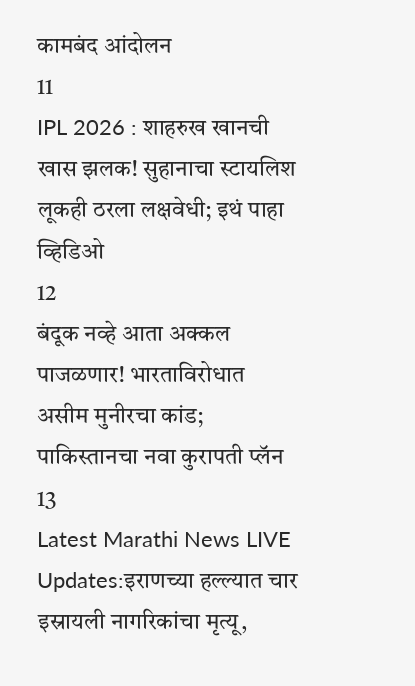कामबंद आंदोलन
11
IPL 2026 : शाहरुख खानची खास झलक! सुहानाचा स्टायलिश लूकही ठरला लक्षवेधी; इथं पाहा व्हिडिओ
12
बंदूक नव्हे आता अक्कल पाजळणार! भारताविरोधात असीम मुनीरचा कांड; पाकिस्तानचा नवा कुरापती प्लॅन
13
Latest Marathi News LIVE Updates:इराणच्या हल्ल्यात चार इस्रायली नागरिकांचा मृत्यू,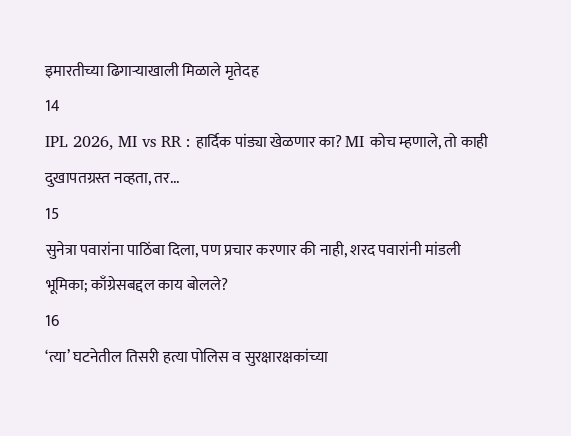इमारतीच्या ढिगाऱ्याखाली मिळाले मृतेदह
14
IPL 2026, MI vs RR : हार्दिक पांड्या खेळणार का? MI कोच म्हणाले, तो काही दुखापतग्रस्त नव्हता, तर...
15
सुनेत्रा पवारांना पाठिंबा दिला, पण प्रचार करणार की नाही, शरद पवारांनी मांडली भूमिका; काँग्रेसबद्दल काय बोलले?
16
‘त्या’ घटनेतील तिसरी हत्या पोलिस व सुरक्षारक्षकांच्या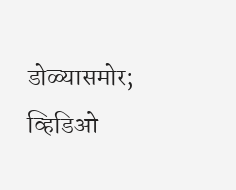डोळ्यासमोर; व्हिडिओ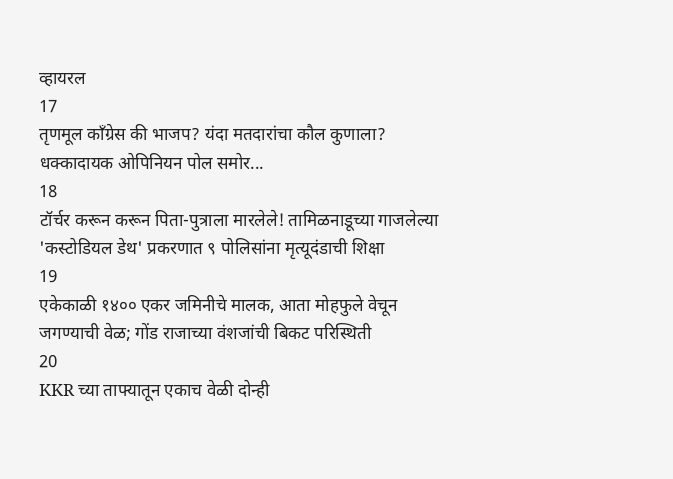व्हायरल
17
तृणमूल काँग्रेस की भाजप? यंदा मतदारांचा कौल कुणाला? धक्कादायक ओपिनियन पोल समोर...
18
टॉर्चर करून करून पिता-पुत्राला मारलेले! तामिळनाडूच्या गाजलेल्या 'कस्टोडियल डेथ' प्रकरणात ९ पोलिसांना मृत्यूदंडाची शिक्षा
19
एकेकाळी १४०० एकर जमिनीचे मालक, आता मोहफुले वेचून जगण्याची वेळ; गोंड राजाच्या वंशजांची बिकट परिस्थिती
20
KKR च्या ताफ्यातून एकाच वेळी दोन्ही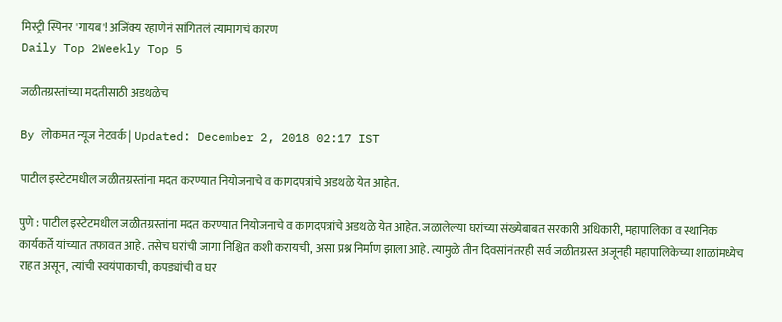मिस्ट्री स्पिनर 'गायब'! अजिंक्य रहाणेनं सांगितलं त्यामागचं कारण
Daily Top 2Weekly Top 5

जळीतग्रस्तांच्या मदतीसाठी अडथळेच

By लोकमत न्यूज नेटवर्क | Updated: December 2, 2018 02:17 IST

पाटील इस्टेटमधील जळीतग्रस्तांना मदत करण्यात नियोजनाचे व कागदपत्रांचे अडथळे येत आहेत.

पुणे : पाटील इस्टेटमधील जळीतग्रस्तांना मदत करण्यात नियोजनाचे व कागदपत्रांचे अडथळे येत आहेत. जळालेल्या घरांच्या संख्येबाबत सरकारी अधिकारी, महापालिका व स्थानिक कार्यकर्ते यांच्यात तफावत आहे. तसेच घरांची जागा निश्चित कशी करायची, असा प्रश्न निर्माण झाला आहे. त्यामुळे तीन दिवसांनंतरही सर्व जळीतग्रस्त अजूनही महापालिकेच्या शाळांमध्येच राहत असून, त्यांची स्वयंपाकाची, कपड्यांची व घर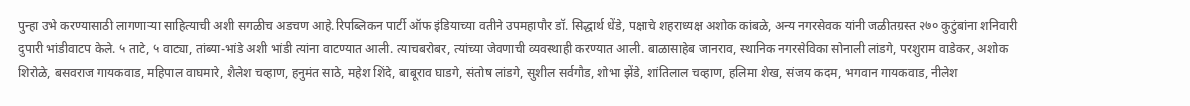पुन्हा उभे करण्यासाठी लागणाऱ्या साहित्याची अशी सगळीच अडचण आहे.रिपब्लिकन पार्टी ऑफ इंडियाच्या वतीने उपमहापौर डॉ. सिद्धार्थ धेंडे, पक्षाचे शहराध्यक्ष अशोक कांबळे, अन्य नगरसेवक यांनी जळीतग्रस्त २७० कुटुंबांना शनिवारी दुपारी भांडीवाटप केले. ५ ताटे, ५ वाट्या, तांब्या-भांडे अशी भांडी त्यांना वाटण्यात आली. त्याचबरोबर, त्यांच्या जेवणाची व्यवस्थाही करण्यात आली. बाळासाहेब जानराव, स्थानिक नगरसेविका सोनाली लांडगे, परशुराम वाडेकर, अशोक शिरोळे, बसवराज गायकवाड, महिपाल वाघमारे, शैलेश चव्हाण, हनुमंत साठे, महेश शिंदे, बाबूराव घाडगे, संतोष लांडगे, सुशील सर्वगौड, शोभा झेंडे, शांतिलाल चव्हाण, हलिमा शेख, संजय कदम, भगवान गायकवाड, नीलेश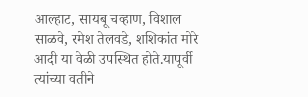आल्हाट, सायबू चव्हाण, विशाल साळवे, रमेश तेलवडे, शशिकांत मोरे आदी या वेळी उपस्थित होते.यापूर्वी त्यांच्या वतीने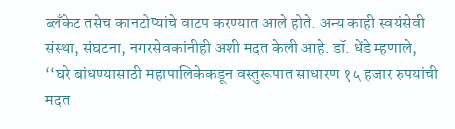ब्लँकेट तसेच कानटोप्यांचे वाटप करण्यात आले होते. अन्य काही स्वयंसेवी संस्था, संघटना, नगरसेवकांनीही अशी मदत केली आहे. डॉ. धेंडे म्हणाले, ‘‘घरे बांधण्यासाठी महापालिकेकडून वस्तुरूपात साधारण १५ हजार रुपयांची मदत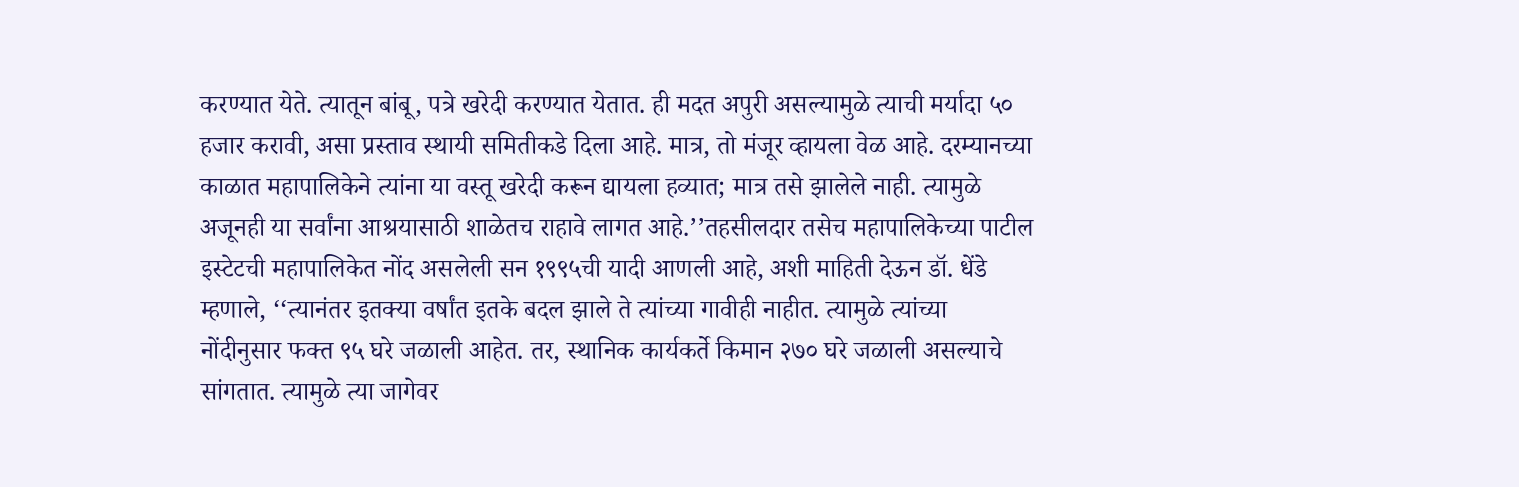करण्यात येते. त्यातून बांबू, पत्रे खरेदी करण्यात येतात. ही मदत अपुरी असल्यामुळे त्याची मर्यादा ५० हजार करावी, असा प्रस्ताव स्थायी समितीकडे दिला आहे. मात्र, तो मंजूर व्हायला वेळ आहे. दरम्यानच्या काळात महापालिकेने त्यांना या वस्तू खरेदी करून द्यायला हव्यात; मात्र तसे झालेले नाही. त्यामुळे अजूनही या सर्वांना आश्रयासाठी शाळेतच राहावे लागत आहे.’’तहसीलदार तसेच महापालिकेच्या पाटील इस्टेटची महापालिकेत नोंद असलेली सन १९९५ची यादी आणली आहे, अशी माहिती देऊन डॉ. धेंडे म्हणाले, ‘‘त्यानंतर इतक्या वर्षांत इतके बदल झाले ते त्यांच्या गावीही नाहीत. त्यामुळे त्यांच्या नोंदीनुसार फक्त ९५ घरे जळाली आहेत. तर, स्थानिक कार्यकर्ते किमान २७० घरे जळाली असल्याचे सांगतात. त्यामुळे त्या जागेवर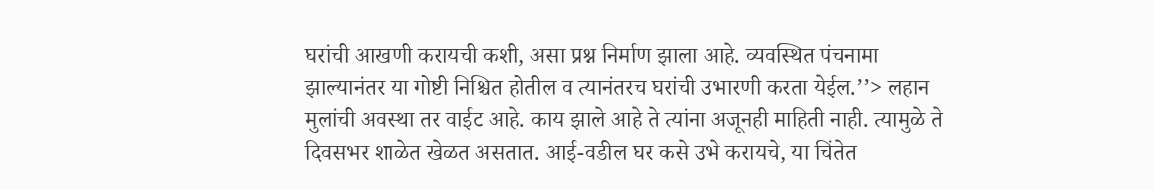घरांची आखणी करायची कशी, असा प्रश्न निर्माण झाला आहे. व्यवस्थित पंचनामा झाल्यानंतर या गोष्टी निश्चित होतील व त्यानंतरच घरांची उभारणी करता येईल.’’> लहान मुलांची अवस्था तर वाईट आहे. काय झाले आहे ते त्यांना अजूनही माहिती नाही. त्यामुळे ते दिवसभर शाळेत खेळत असतात. आई-वडील घर कसे उभे करायचे, या चिंतेत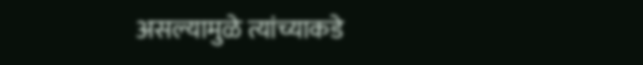असल्यामुळे त्यांच्याकडे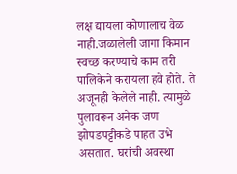लक्ष द्यायला कोणालाच वेळ नाही.जळालेली जागा किमान स्वच्छ करण्याचे काम तरी पालिकेने करायला हवे होते. ते अजूनही केलेले नाही. त्यामुळे पुलावरून अनेक जण झोपडपट्टीकडे पाहत उभे असतात. घरांची अवस्था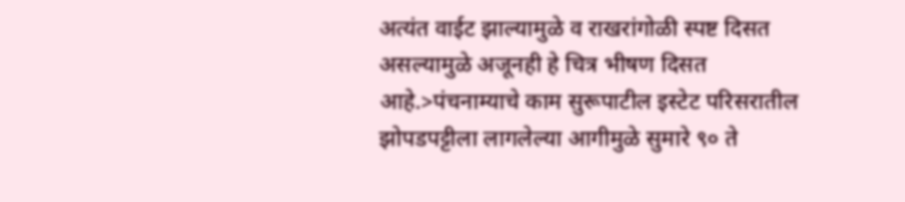अत्यंत वाईट झाल्यामुळे व राखरांगोळी स्पष्ट दिसत असल्यामुळे अजूनही हे चित्र भीषण दिसत आहे.>पंचनाम्याचे काम सुरूपाटील इस्टेट परिसरातील झोपडपट्टीला लागलेल्या आगीमुळे सुमारे ९० ते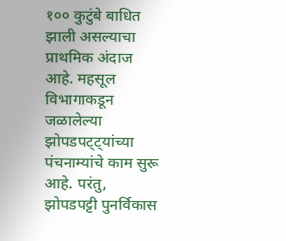१०० कुटुंबे बाधित झाली असल्याचा प्राथमिक अंदाज आहे. महसूल विभागाकडून जळालेल्या झोपडपट्ट्यांच्या पंचनाम्यांचे काम सुरू आहे. परंतु, झोपडपट्टी पुनर्विकास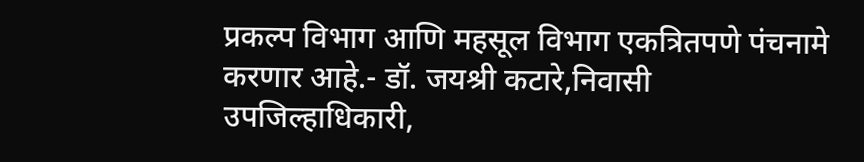प्रकल्प विभाग आणि महसूल विभाग एकत्रितपणे पंचनामे करणार आहे.- डॉ. जयश्री कटारे,निवासी उपजिल्हाधिकारी,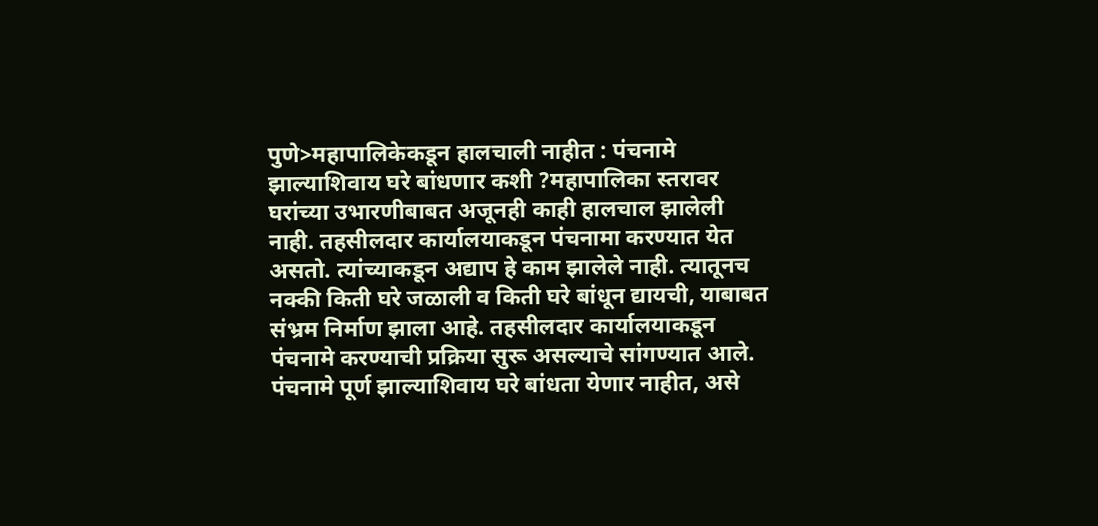पुणे>महापालिकेकडून हालचाली नाहीत : पंचनामे झाल्याशिवाय घरे बांधणार कशी ?महापालिका स्तरावर घरांच्या उभारणीबाबत अजूनही काही हालचाल झालेली नाही. तहसीलदार कार्यालयाकडून पंचनामा करण्यात येत असतो. त्यांच्याकडून अद्याप हे काम झालेले नाही. त्यातूनच नक्की किती घरे जळाली व किती घरे बांधून द्यायची, याबाबत संभ्रम निर्माण झाला आहे. तहसीलदार कार्यालयाकडून पंचनामे करण्याची प्रक्रिया सुरू असल्याचे सांगण्यात आले. पंचनामे पूर्ण झाल्याशिवाय घरे बांधता येणार नाहीत, असे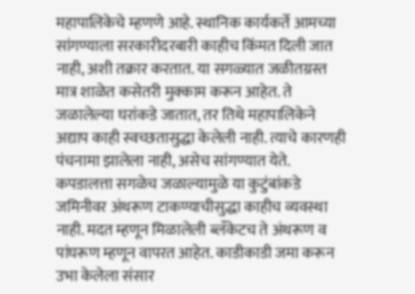महापालिकेचे म्हणणे आहे. स्थानिक कार्यकर्ते आमच्या सांगण्याला सरकारीदरबारी काहीच किंमत दिली जात नाही, अशी तक्रार करतात. या सगळ्यात जळीतग्रस्त मात्र शाळेत कसेतरी मुक्काम करून आहेत. ते जळालेल्या घरांकडे जातात, तर तिथे महापालिकेने अद्याप काही स्वच्छतासुद्धा केलेली नाही. त्याचे कारणही पंचनामा झालेला नाही, असेच सांगण्यात येते. कपडालत्ता सगळेच जळाल्यामुळे या कुटुंबांकडे जमिनीवर अंथरूण टाकण्याचीसुद्धा काहीच व्यवस्था नाही. मदत म्हणून मिळालेली ब्लँकेटच ते अंथरूण व पांघरूण म्हणून वापरत आहेत. काडीकाडी जमा करून उभा केलेला संसार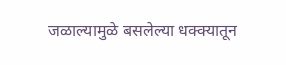जळाल्यामुळे बसलेल्या धक्क्यातून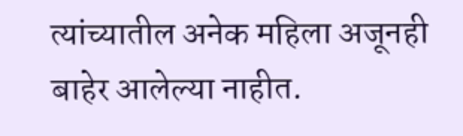त्यांच्यातील अनेक महिला अजूनही बाहेर आलेल्या नाहीत.